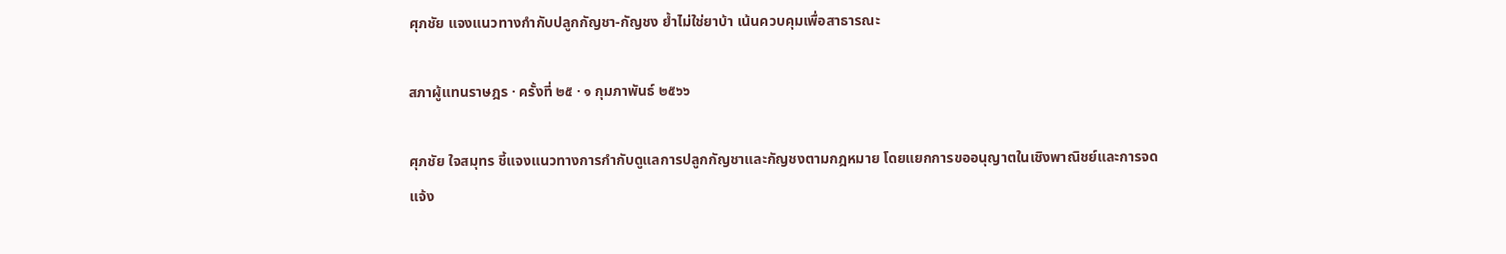ศุภชัย แจงแนวทางกำกับปลูกกัญชา-กัญชง ย้ำไม่ใช่ยาบ้า เน้นควบคุมเพื่อสาธารณะ

สภาผู้แทนราษฎร · ครั้งที่ ๒๕ · ๑ กุมภาพันธ์ ๒๕๖๖

ศุภชัย ใจสมุทร ชี้แจงแนวทางการกำกับดูแลการปลูกกัญชาและกัญชงตามกฎหมาย โดยแยกการขออนุญาตในเชิงพาณิชย์และการจดแจ้ง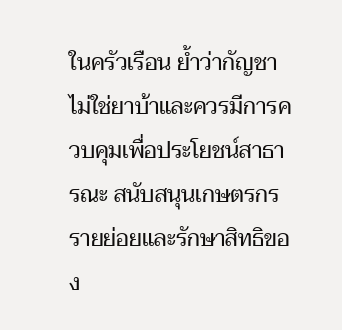ในครัวเรือน ย้ำว่ากัญชาไม่ใช่ยาบ้าและควรมีการควบคุมเพื่อประโยชน์สาธารณะ สนับสนุนเกษตรกรรายย่อยและรักษาสิทธิของ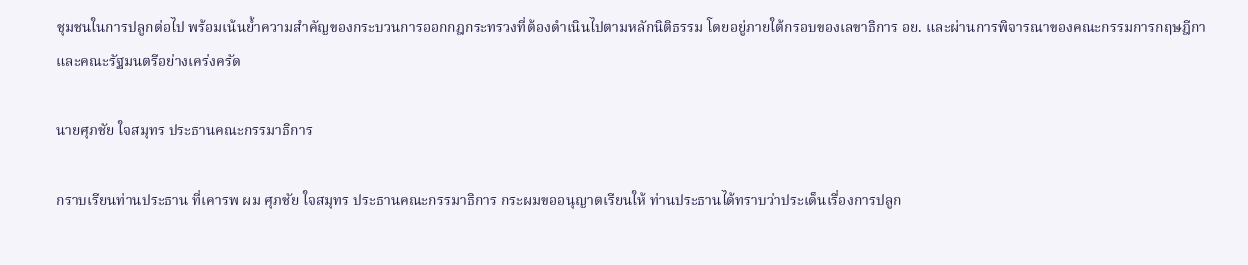ชุมชนในการปลูกต่อไป พร้อมเน้นย้ำความสำคัญของกระบวนการออกกฎกระทรวงที่ต้องดำเนินไปตามหลักนิติธรรม โดยอยู่ภายใต้กรอบของเลขาธิการ อย. และผ่านการพิจารณาของคณะกรรมการกฤษฎีกาและคณะรัฐมนตรีอย่างเคร่งครัด

นายศุภชัย ใจสมุทร ประธานคณะกรรมาธิการ

กราบเรียนท่านประธาน ที่เคารพ ผม ศุภชัย ใจสมุทร ประธานคณะกรรมาธิการ กระผมขออนุญาตเรียนให้ ท่านประธานได้ทราบว่าประเด็นเรื่องการปลูก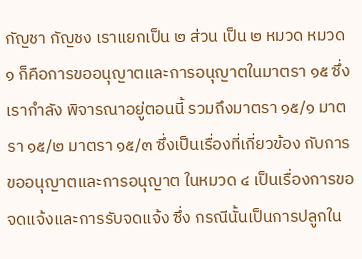กัญชา กัญชง เราแยกเป็น ๒ ส่วน เป็น ๒ หมวด หมวด ๑ ก็คือการขออนุญาตและการอนุญาตในมาตรา ๑๕ ซึ่งเรากำลัง พิจารณาอยู่ตอนนี้ รวมถึงมาตรา ๑๕/๑ มาตรา ๑๕/๒ มาตรา ๑๕/๓ ซึ่งเป็นเรื่องที่เกี่ยวข้อง กับการขออนุญาตและการอนุญาต ในหมวด ๔ เป็นเรื่องการขอจดแจ้งและการรับจดแจ้ง ซึ่ง กรณีนั้นเป็นการปลูกใน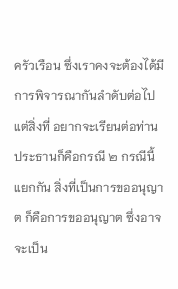ครัวเรือน ซึ่งเราคงจะต้องได้มีการพิจารณากันลำดับต่อไปแต่สิ่งที่ อยากจะเรียนต่อท่านประธานก็คือกรณี ๒ กรณีนี้แยกกัน สิ่งที่เป็นการขออนุญาต ก็คือการขออนุญาต ซึ่งอาจจะเป็น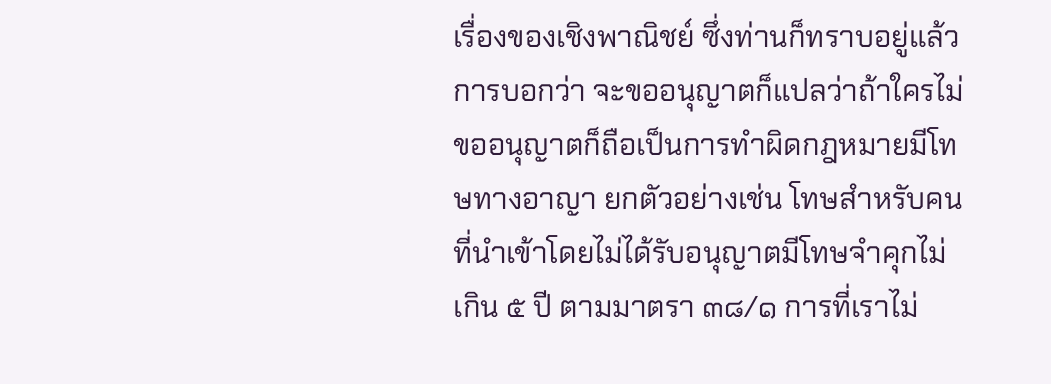เรื่องของเชิงพาณิชย์ ซึ่งท่านก็ทราบอยู่แล้ว การบอกว่า จะขออนุญาตก็แปลว่าถ้าใครไม่ขออนุญาตก็ถือเป็นการทำผิดกฎหมายมีโทษทางอาญา ยกตัวอย่างเช่น โทษสำหรับคนที่นำเข้าโดยไม่ได้รับอนุญาตมีโทษจำคุกไม่เกิน ๕ ปี ตามมาตรา ๓๘/๑ การที่เราไม่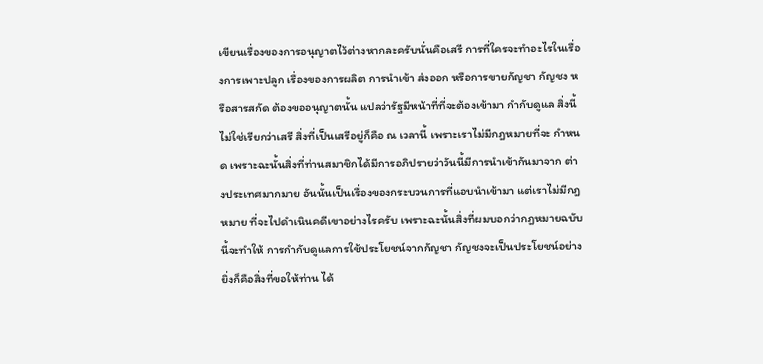เขียนเรื่องของการอนุญาตไว้ต่างหากละครับนั่นคือเสรี การที่ใครจะทำอะไรในเรื่องการเพาะปลูก เรื่องของการผลิต การนำเข้า ส่งออก หรือการขายกัญชา กัญชง หรือสารสกัด ต้องขออนุญาตนั้น แปลว่ารัฐมีหน้าที่ที่จะต้องเข้ามา กำกับดูแล สิ่งนี้ไม่ใช่เรียกว่าเสรี สิ่งที่เป็นเสรีอยู่ก็คือ ณ เวลานี้ เพราะเราไม่มีกฎหมายที่จะ กำหนด เพราะฉะนั้นสิ่งที่ท่านสมาชิกได้มีการอภิปรายว่าวันนี้มีการนำเข้ากันมาจาก ต่างประเทศมากมาย อันนั้นเป็นเรื่องของกระบวนการที่แอบนำเข้ามา แต่เราไม่มีกฎหมาย ที่จะไปดำเนินคดีเขาอย่างไรครับ เพราะฉะนั้นสิ่งที่ผมบอกว่ากฎหมายฉบับนี้จะทำให้ การกำกับดูแลการใช้ประโยชน์จากกัญชา กัญชงจะเป็นประโยชน์อย่างยิ่งก็คือสิ่งที่ขอให้ท่าน ได้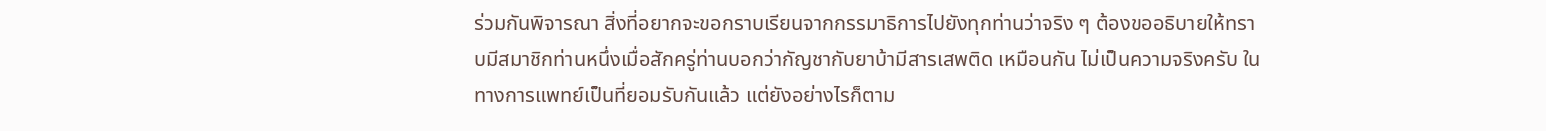ร่วมกันพิจารณา สิ่งที่อยากจะขอกราบเรียนจากกรรมาธิการไปยังทุกท่านว่าจริง ๆ ต้องขออธิบายให้ทราบมีสมาชิกท่านหนึ่งเมื่อสักครู่ท่านบอกว่ากัญชากับยาบ้ามีสารเสพติด เหมือนกัน ไม่เป็นความจริงครับ ในทางการแพทย์เป็นที่ยอมรับกันแล้ว แต่ยังอย่างไรก็ตาม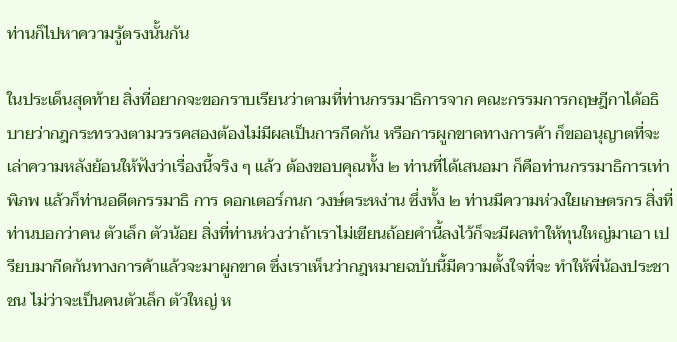ท่านก็ไปหาความรู้ตรงนั้นกัน

ในประเด็นสุดท้าย สิ่งที่อยากจะขอกราบเรียนว่าตามที่ท่านกรรมาธิการจาก คณะกรรมการกฤษฎีกาได้อธิบายว่ากฎกระทรวงตามวรรคสองต้องไม่มีผลเป็นการกีดกัน หรือการผูกขาดทางการค้า ก็ขออนุญาตที่จะเล่าความหลังย้อนให้ฟังว่าเรื่องนี้จริง ๆ แล้ว ต้องขอบคุณทั้ง ๒ ท่านที่ได้เสนอมา ก็คือท่านกรรมาธิการเท่าพิภพ แล้วก็ท่านอดีตกรรมาธิ การ ดอกเตอร์กนก วงษ์ตระหง่าน ซึ่งทั้ง ๒ ท่านมีความห่วงใยเกษตรกร สิ่งที่ท่านบอกว่าคน ตัวเล็ก ตัวน้อย สิ่งที่ท่านห่วงว่าถ้าเราไม่เขียนถ้อยคำนี้ลงไว้ก็จะมีผลทำให้ทุนใหญ่มาเอา เปรียบมากีดกันทางการค้าแล้วจะมาผูกขาด ซึ่งเราเห็นว่ากฎหมายฉบับนี้มีความตั้งใจที่จะ ทำให้พี่น้องประชาชน ไม่ว่าจะเป็นคนตัวเล็ก ตัวใหญ่ ห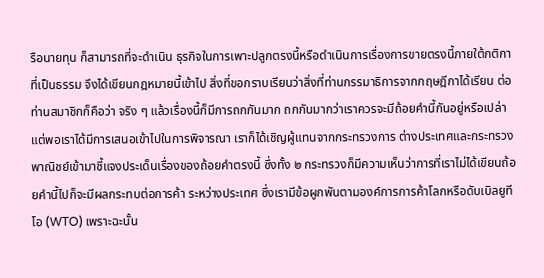รือนายทุน ก็สามารถที่จะดำเนิน ธุรกิจในการเพาะปลูกตรงนี้หรือดำเนินการเรื่องการขายตรงนี้ภายใต้กติกาที่เป็นธรรม จึงได้เขียนกฎหมายนี้เข้าไป สิ่งที่ขอกราบเรียนว่าสิ่งที่ท่านกรรมาธิการจากกฤษฎีกาได้เรียน ต่อท่านสมาชิกก็คือว่า จริง ๆ แล้วเรื่องนี้ก็มีการถกกันมาก ถกกันมากว่าเราควรจะมีถ้อยคำนี้กันอยู่หรือเปล่า แต่พอเราได้มีการเสนอเข้าไปในการพิจารณา เราก็ได้เชิญผู้แทนจากกระทรวงการ ต่างประเทศและกระทรวงพาณิชย์เข้ามาชี้แจงประเด็นเรื่องของถ้อยคำตรงนี้ ซึ่งทั้ง ๒ กระทรวงก็มีความเห็นว่าการที่เราไม่ได้เขียนถ้อยคำนี้ไปก็จะมีผลกระทบต่อการค้า ระหว่างประเทศ ซึ่งเรามีข้อผูกพันตามองค์การการค้าโลกหรือดับเบิลยูทีโอ (WTO) เพราะฉะนั้น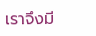เราจึงมี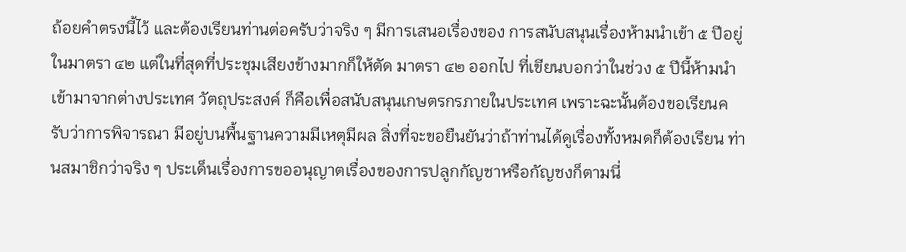ถ้อยคำตรงนี้ไว้ และต้องเรียนท่านต่อครับว่าจริง ๆ มีการเสนอเรื่องของ การสนับสนุนเรื่องห้ามนำเข้า ๕ ปีอยู่ในมาตรา ๔๒ แต่ในที่สุดที่ประชุมเสียงข้างมากก็ให้ตัด มาตรา ๔๒ ออกไป ที่เขียนบอกว่าในช่วง ๕ ปีนี้ห้ามนำเข้ามาจากต่างประเทศ วัตถุประสงค์ ก็คือเพื่อสนับสนุนเกษตรกรภายในประเทศ เพราะฉะนั้นต้องขอเรียนครับว่าการพิจารณา มีอยู่บนพื้นฐานความมีเหตุมีผล สิ่งที่จะขอยืนยันว่าถ้าท่านได้ดูเรื่องทั้งหมดก็ต้องเรียน ท่านสมาชิกว่าจริง ๆ ประเด็นเรื่องการขออนุญาตเรื่องของการปลูกกัญชาหรือกัญชงก็ตามนี่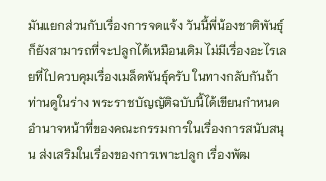มันแยกส่วนกับเรื่องการจดแจ้ง วันนี้พี่น้องชาติพันธุ์ก็ยังสามารถที่จะปลูกได้เหมือนเดิม ไม่มีเรื่องอะไรเลยที่ไปควบคุมเรื่องเมล็ดพันธุ์ครับ ในทางกลับกันถ้าท่านดูในร่าง พระราชบัญญัติฉบับนี้ได้เขียนกำหนดอำนาจหน้าที่ของคณะกรรมการในเรื่องการสนับสนุน ส่งเสริมในเรื่องของการเพาะปลูก เรื่องพัฒ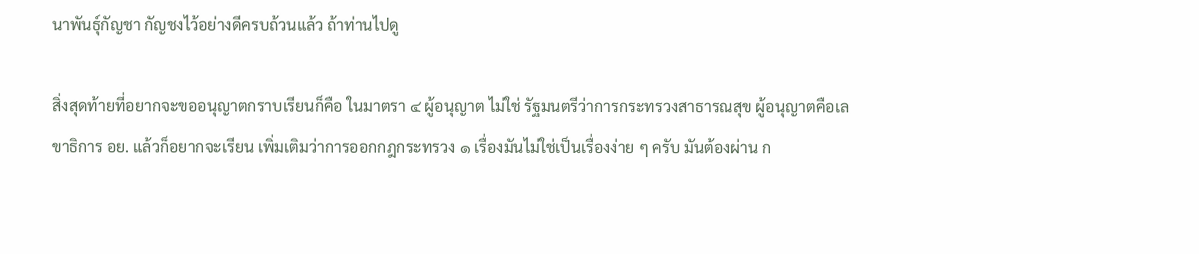นาพันธุ์กัญชา กัญชงไว้อย่างดีครบถ้วนแล้ว ถ้าท่านไปดู

สิ่งสุดท้ายที่อยากจะขออนุญาตกราบเรียนก็คือ ในมาตรา ๔ ผู้อนุญาต ไม่ใช่ รัฐมนตรีว่าการกระทรวงสาธารณสุข ผู้อนุญาตคือเลขาธิการ อย. แล้วก็อยากจะเรียน เพิ่มเติมว่าการออกกฎกระทรวง ๑ เรื่องมันไม่ใช่เป็นเรื่องง่าย ๆ ครับ มันต้องผ่าน ก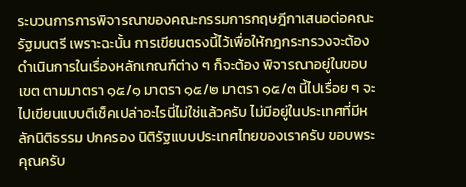ระบวนการการพิจารณาของคณะกรรมการกฤษฎีกาเสนอต่อคณะรัฐมนตรี เพราะฉะนั้น การเขียนตรงนี้ไว้เพื่อให้กฎกระทรวงจะต้องดำเนินการในเรื่องหลักเกณฑ์ต่าง ๆ ก็จะต้อง พิจารณาอยู่ในขอบเขต ตามมาตรา ๑๕/๑ มาตรา ๑๕/๒ มาตรา ๑๕/๓ นี้ไปเรื่อย ๆ จะไปเขียนแบบตีเช็คเปล่าอะไรนี่ไม่ใช่แล้วครับ ไม่มีอยู่ในประเทศที่มีหลักนิติธรรม ปกครอง นิติรัฐแบบประเทศไทยของเราครับ ขอบพระคุณครับ